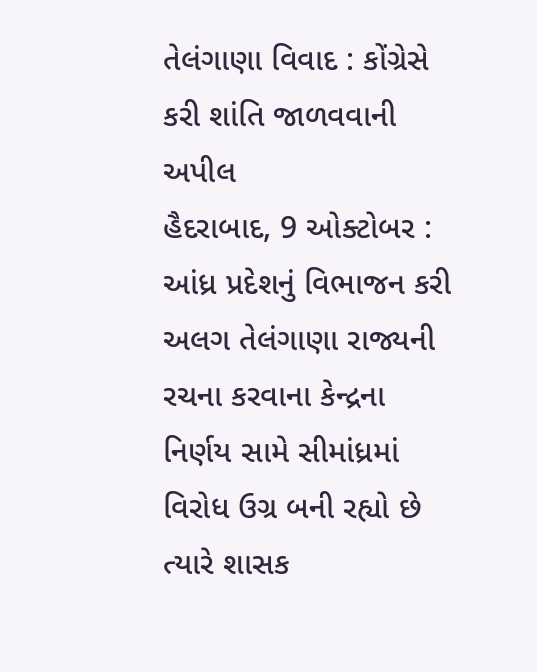તેલંગાણા વિવાદ : કોંગ્રેસે કરી શાંતિ જાળવવાની અપીલ
હૈદરાબાદ, 9 ઓક્ટોબર : આંધ્ર પ્રદેશનું વિભાજન કરી અલગ તેલંગાણા રાજ્યની રચના કરવાના કેન્દ્રના નિર્ણય સામે સીમાંધ્રમાં વિરોધ ઉગ્ર બની રહ્યો છે ત્યારે શાસક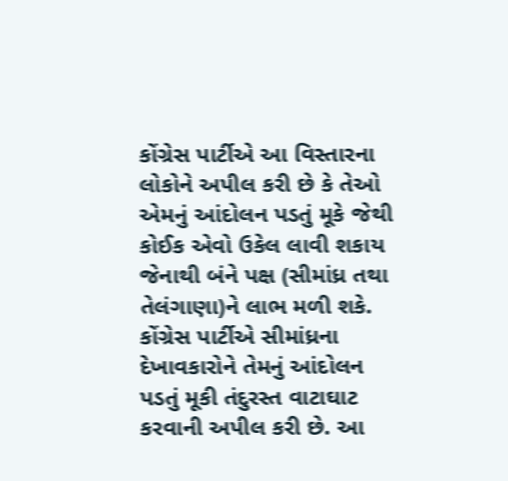કોંગ્રેસ પાર્ટીએ આ વિસ્તારના લોકોને અપીલ કરી છે કે તેઓ એમનું આંદોલન પડતું મૂકે જેથી કોઈક એવો ઉકેલ લાવી શકાય જેનાથી બંને પક્ષ (સીમાંધ્ર તથા તેલંગાણા)ને લાભ મળી શકે.
કોંગ્રેસ પાર્ટીએ સીમાંધ્રના દેખાવકારોને તેમનું આંદોલન પડતું મૂકી તંદુરસ્ત વાટાઘાટ કરવાની અપીલ કરી છે. આ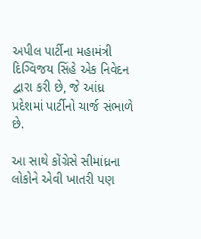અપીલ પાર્ટીના મહામંત્રી દિગ્વિજય સિંહે એક નિવેદન દ્વારા કરી છે, જે આંધ્ર પ્રદેશમાં પાર્ટીનો ચાર્જ સંભાળે છે.

આ સાથે કોંગ્રેસે સીમાંધ્રના લોકોને એવી ખાતરી પણ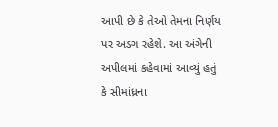આપી છે કે તેઓ તેમના નિર્ણય પર અડગ રહેશે. આ અંગેની અપીલમાં કહેવામાં આવ્યું હતું કે સીમાંધ્રના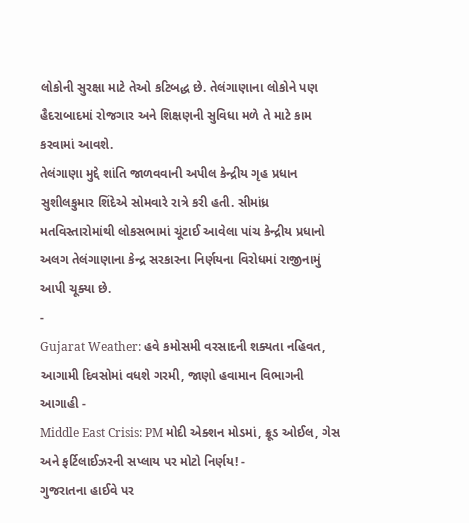લોકોની સુરક્ષા માટે તેઓ કટિબદ્ધ છે. તેલંગાણાના લોકોને પણ હૈદરાબાદમાં રોજગાર અને શિક્ષણની સુવિધા મળે તે માટે કામ કરવામાં આવશે.
તેલંગાણા મુદ્દે શાંતિ જાળવવાની અપીલ કેન્દ્રીય ગૃહ પ્રધાન સુશીલકુમાર શિંદેએ સોમવારે રાત્રે કરી હતી. સીમાંધ્ર મતવિસ્તારોમાંથી લોકસભામાં ચૂંટાઈ આવેલા પાંચ કેન્દ્રીય પ્રધાનો અલગ તેલંગાણાના કેન્દ્ર સરકારના નિર્ણયના વિરોધમાં રાજીનામું આપી ચૂક્યા છે.
-
Gujarat Weather: હવે કમોસમી વરસાદની શક્યતા નહિવત, આગામી દિવસોમાં વધશે ગરમી, જાણો હવામાન વિભાગની આગાહી -
Middle East Crisis: PM મોદી એક્શન મોડમાં, ક્રૂડ ઓઈલ, ગેસ અને ફર્ટિલાઈઝરની સપ્લાય પર મોટો નિર્ણય! -
ગુજરાતના હાઈવે પર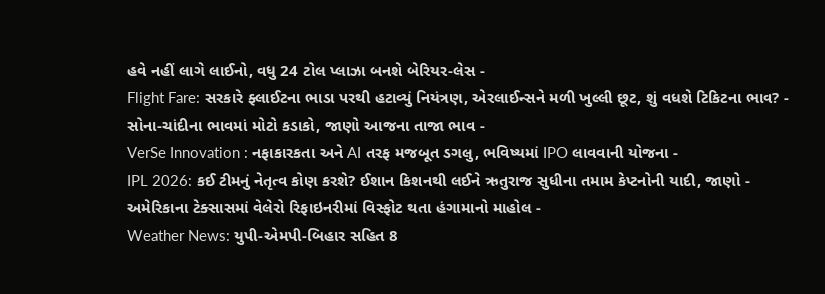હવે નહીં લાગે લાઈનો, વધુ 24 ટોલ પ્લાઝા બનશે બેરિયર-લેસ -
Flight Fare: સરકારે ફ્લાઈટના ભાડા પરથી હટાવ્યું નિયંત્રણ, એરલાઈન્સને મળી ખુલ્લી છૂટ, શું વધશે ટિકિટના ભાવ? -
સોના-ચાંદીના ભાવમાં મોટો કડાકો, જાણો આજના તાજા ભાવ -
VerSe Innovation : નફાકારકતા અને AI તરફ મજબૂત ડગલુ, ભવિષ્યમાં IPO લાવવાની યોજના -
IPL 2026: કઈ ટીમનું નેતૃત્વ કોણ કરશે? ઈશાન કિશનથી લઈને ઋતુરાજ સુધીના તમામ કેપ્ટનોની યાદી, જાણો -
અમેરિકાના ટેક્સાસમાં વેલેરો રિફાઇનરીમાં વિસ્ફોટ થતા હંગામાનો માહોલ -
Weather News: યુપી-એમપી-બિહાર સહિત 8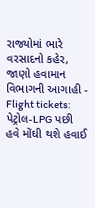રાજ્યોમાં ભારે વરસાદનો કહેર, જાણો હવામાન વિભાગની આગાહી -
Flight tickets: પેટ્રોલ-LPG પછી હવે મોંઘી થશે હવાઈ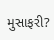મુસાફરી?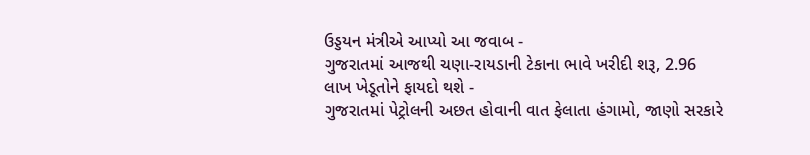ઉડ્ડયન મંત્રીએ આપ્યો આ જવાબ -
ગુજરાતમાં આજથી ચણા-રાયડાની ટેકાના ભાવે ખરીદી શરૂ, 2.96 લાખ ખેડૂતોને ફાયદો થશે -
ગુજરાતમાં પેટ્રોલની અછત હોવાની વાત ફેલાતા હંગામો, જાણો સરકારે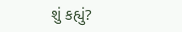શું કહ્યું?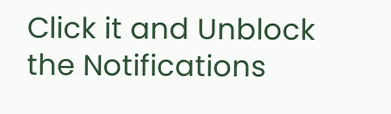Click it and Unblock the Notifications